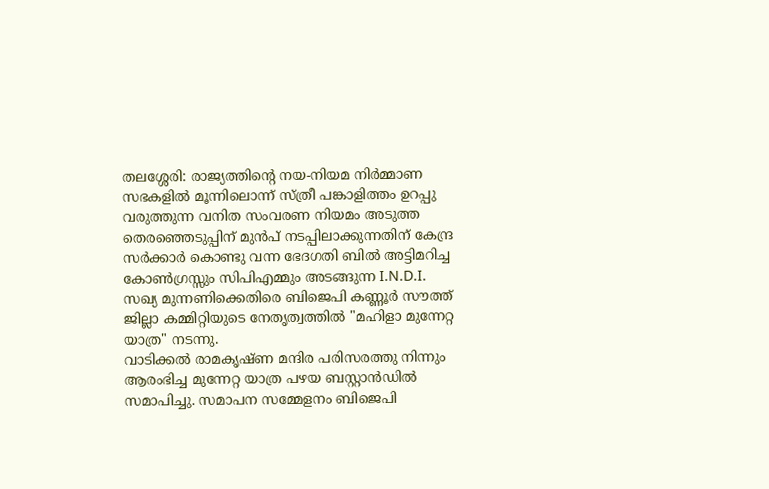തലശ്ശേരി: രാജ്യത്തിൻ്റെ നയ-നിയമ നിർമ്മാണ സഭകളിൽ മൂന്നിലൊന്ന് സ്ത്രീ പങ്കാളിത്തം ഉറപ്പു വരുത്തുന്ന വനിത സംവരണ നിയമം അടുത്ത തെരഞ്ഞെടുപ്പിന് മുൻപ് നടപ്പിലാക്കുന്നതിന് കേന്ദ്ര സർക്കാർ കൊണ്ടു വന്ന ഭേദഗതി ബിൽ അട്ടിമറിച്ച കോൺഗ്രസ്സും സിപിഎമ്മും അടങ്ങുന്ന I.N.D.I. സഖ്യ മുന്നണിക്കെതിരെ ബിജെപി കണ്ണൂർ സൗത്ത് ജില്ലാ കമ്മിറ്റിയുടെ നേതൃത്വത്തിൽ "മഹിളാ മുന്നേറ്റ യാത്ര" നടന്നു.
വാടിക്കൽ രാമകൃഷ്ണ മന്ദിര പരിസരത്തു നിന്നും ആരംഭിച്ച മുന്നേറ്റ യാത്ര പഴയ ബസ്റ്റാൻഡിൽ സമാപിച്ചു. സമാപന സമ്മേളനം ബിജെപി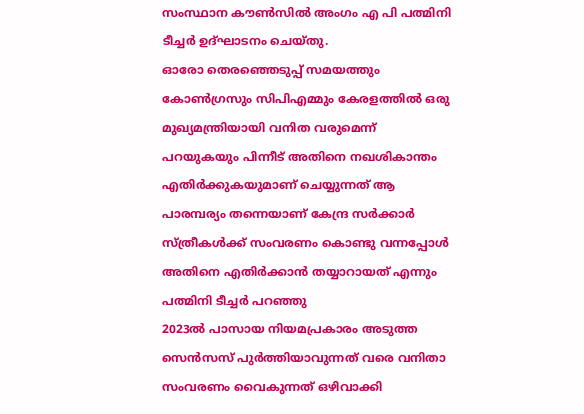സംസ്ഥാന കൗൺസിൽ അംഗം എ പി പത്മിനി ടീച്ചർ ഉദ്ഘാടനം ചെയ്തു.
ഓരോ തെരഞ്ഞെടുപ്പ് സമയത്തും കോൺഗ്രസും സിപിഎമ്മും കേരളത്തിൽ ഒരു മുഖ്യമന്ത്രിയായി വനിത വരുമെന്ന് പറയുകയും പിന്നീട് അതിനെ നഖശികാന്തം എതിർക്കുകയുമാണ് ചെയ്യുന്നത് ആ പാരമ്പര്യം തന്നെയാണ് കേന്ദ്ര സർക്കാർ സ്ത്രീകൾക്ക് സംവരണം കൊണ്ടു വന്നപ്പോൾ അതിനെ എതിർക്കാൻ തയ്യാറായത് എന്നും പത്മിനി ടീച്ചർ പറഞ്ഞു
2023ൽ പാസായ നിയമപ്രകാരം അടുത്ത സെൻസസ് പുർത്തിയാവുന്നത് വരെ വനിതാ സംവരണം വൈകുന്നത് ഒഴിവാക്കി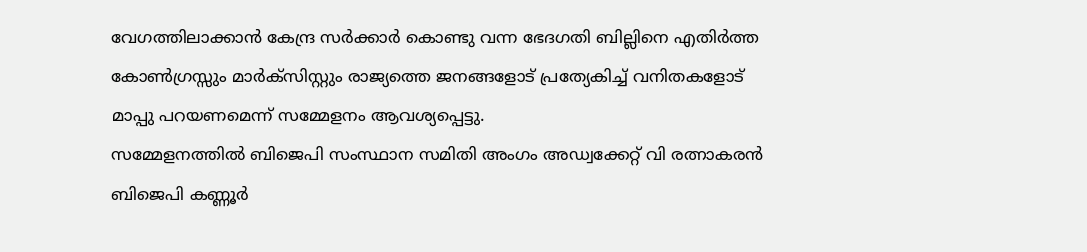വേഗത്തിലാക്കാൻ കേന്ദ്ര സർക്കാർ കൊണ്ടു വന്ന ഭേദഗതി ബില്ലിനെ എതിർത്ത കോൺഗ്രസ്സും മാർക്സിസ്റ്റും രാജ്യത്തെ ജനങ്ങളോട് പ്രത്യേകിച്ച് വനിതകളോട് മാപ്പു പറയണമെന്ന് സമ്മേളനം ആവശ്യപ്പെട്ടു.
സമ്മേളനത്തിൽ ബിജെപി സംസ്ഥാന സമിതി അംഗം അഡ്വക്കേറ്റ് വി രത്നാകരൻ ബിജെപി കണ്ണൂർ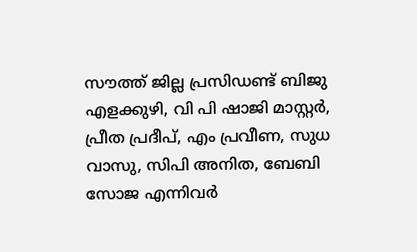സൗത്ത് ജില്ല പ്രസിഡണ്ട് ബിജു എളക്കുഴി, വി പി ഷാജി മാസ്റ്റർ, പ്രീത പ്രദീപ്, എം പ്രവീണ, സുധ വാസു, സിപി അനിത, ബേബി സോജ എന്നിവർ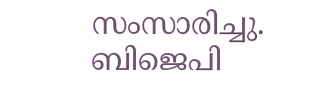സംസാരിച്ചു.
ബിജെപി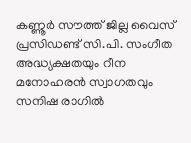കണ്ണൂർ സൗത്ത് ജില്ല വൈസ് പ്രസിഡണ്ട് സി.പി. സംഗീത അദ്ധ്യക്ഷതയും റീന മനോഹരൻ സ്വാഗതവും സനിഷ രാഗിൽ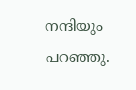നന്ദിയും പറഞ്ഞു.